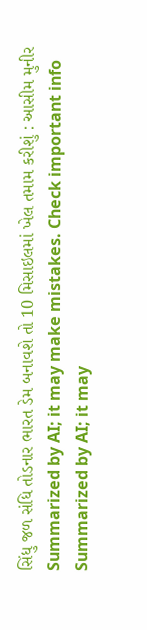સિંધુ જળ સંધિ તોડનાર ભારત ડેમ બનાવશે તો 10 મિસાઇલમાં ખેલ તમામ કરીશું : આસીમ મુનીર
Summarized by AI; it may make mistakes. Check important info
Summarized by AI; it may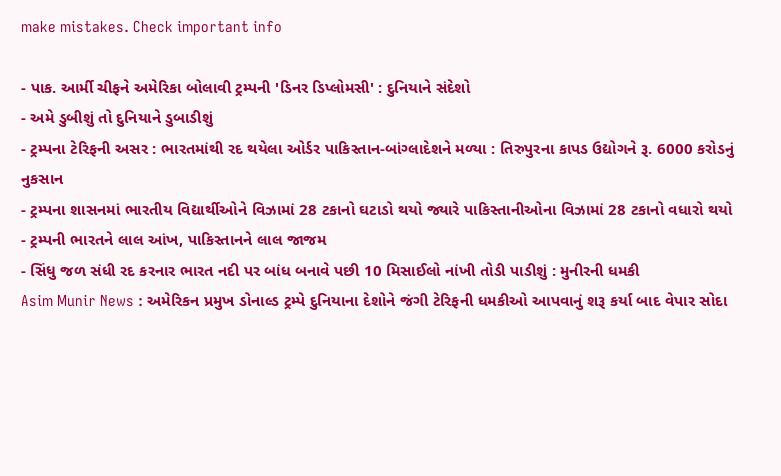make mistakes. Check important info

- પાક. આર્મી ચીફને અમેરિકા બોલાવી ટ્રમ્પની 'ડિનર ડિપ્લોમસી' : દુનિયાને સંદેશો
- અમે ડુબીશું તો દુનિયાને ડુબાડીશું
- ટ્રમ્પના ટેરિફની અસર : ભારતમાંથી રદ થયેલા ઓર્ડર પાકિસ્તાન-બાંગ્લાદેશને મળ્યા : તિરુપુરના કાપડ ઉદ્યોગને રૂ. 6000 કરોડનું નુકસાન
- ટ્રમ્પના શાસનમાં ભારતીય વિદ્યાર્થીઓને વિઝામાં 28 ટકાનો ઘટાડો થયો જ્યારે પાકિસ્તાનીઓના વિઝામાં 28 ટકાનો વધારો થયો
- ટ્રમ્પની ભારતને લાલ આંખ, પાકિસ્તાનને લાલ જાજમ
- સિંધુ જળ સંધી રદ કરનાર ભારત નદી પર બાંધ બનાવે પછી 10 મિસાઈલો નાંખી તોડી પાડીશું : મુનીરની ધમકી
Asim Munir News : અમેરિકન પ્રમુખ ડોનાલ્ડ ટ્રમ્પે દુનિયાના દેશોને જંગી ટેરિફની ધમકીઓ આપવાનું શરૂ કર્યા બાદ વેપાર સોદા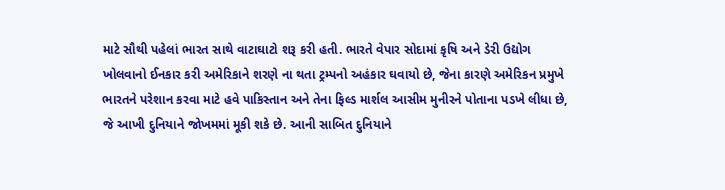માટે સૌથી પહેલાં ભારત સાથે વાટાઘાટો શરૂ કરી હતી. ભારતે વેપાર સોદામાં કૃષિ અને ડેરી ઉદ્યોગ ખોલવાનો ઈનકાર કરી અમેરિકાને શરણે ના થતા ટ્રમ્પનો અહંકાર ઘવાયો છે, જેના કારણે અમેરિકન પ્રમુખે ભારતને પરેશાન કરવા માટે હવે પાકિસ્તાન અને તેના ફિલ્ડ માર્શલ આસીમ મુનીરને પોતાના પડખે લીધા છે, જે આખી દુનિયાને જોખમમાં મૂકી શકે છે. આની સાબિત દુનિયાને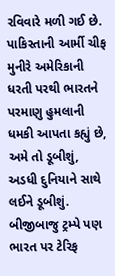રવિવારે મળી ગઈ છે. પાકિસ્તાની આર્મી ચીફ મુનીરે અમેરિકાની ધરતી પરથી ભારતને પરમાણુ હુમલાની ધમકી આપતા કહ્યું છે, અમે તો ડૂબીશું, અડધી દુનિયાને સાથે લઈને ડૂબીશું. બીજીબાજુ ટ્રમ્પે પણ ભારત પર ટેરિફ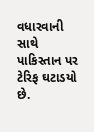વધારવાની સાથે પાકિસ્તાન પર ટેરિફ ઘટાડયો છે.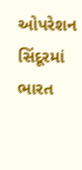ઓપરેશન સિંદૂરમાં ભારત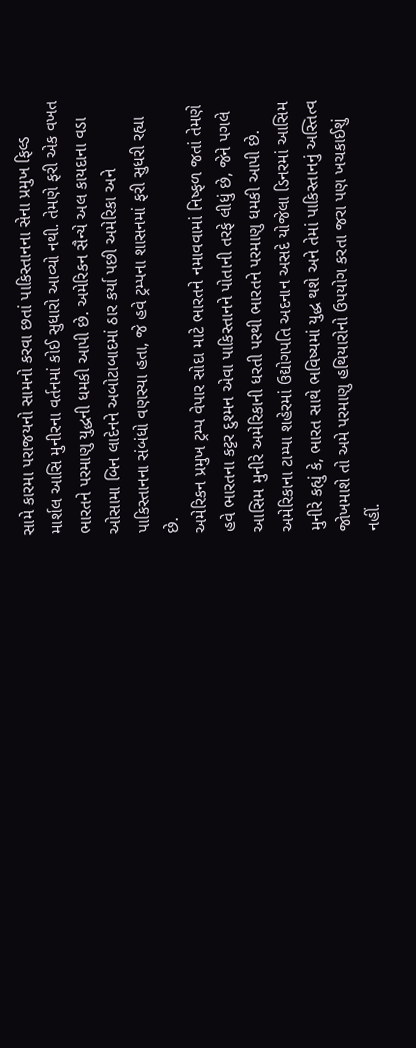સામે કારમા પરાજયનો સામનો કરવા છતાં પાકિસ્તાનના સેના પ્રમુખ ફિલ્ડ માર્શલ આસિ મુનીરના વર્તનમાં કોઈ સુધારો આવ્યો નથી. તેમણે ફરી એક વખત ભારતને પરમાણુ યુદ્ધની ધમકી આપી છે. અમેરિકન સૈન્યે અલ કાયદાના વડા ઓસામા બિન લાદેનને અબોટાબાદમાં ઠાર કર્યા પછી અમેરિકા અને પાકિસ્તાનના સંબંધો વણસ્યા હતા, જે હવે ટ્રમ્પના શાસનમાં ફરી સુધરી રહ્યા છે.
અમેરિકન પ્રમુખ ટ્રમ્પ વેપાર સોદા માટે ભારતને નમાવવામાં નિષ્ફળ જતાં તેમણે હવે ભારતના કટ્ટર દુશ્મન એવા પાકિસ્તાનને પોતાની તરફે લીધું છે, જેને પગલે આસિમ મુનીરે અમેરિકાની ધરતી પરથી ભારતને પરમાણુ ધમકી આપી છે.
અમેરિકાના ટામ્પા શહેરમાં ઉદ્યોગપતિ અદનાન અસદે યોજેલા ડિનરમાં આસિમ મુનીરે કહ્યું કે, ભારત સાથે ભવિષ્યમાં યુદ્ધ થશે અને તેમાં પાકિસ્તાનનું અસ્તિત્વ જોખમાશે તો અમે પરમાણુ હથિયારોનો ઉપયોગ કરતા જરા પણ ખચકાઈશું નહીં.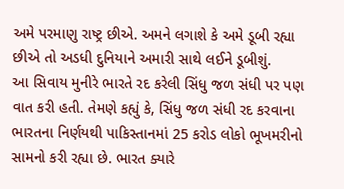અમે પરમાણુ રાષ્ટ્ર છીએ. અમને લગાશે કે અમે ડૂબી રહ્યા છીએ તો અડધી દુનિયાને અમારી સાથે લઈને ડૂબીશું.
આ સિવાય મુનીરે ભારતે રદ કરેલી સિંધુ જળ સંધી પર પણ વાત કરી હતી. તેમણે કહ્યું કે, સિંધુ જળ સંધી રદ કરવાના ભારતના નિર્ણયથી પાકિસ્તાનમાં 25 કરોડ લોકો ભૂખમરીનો સામનો કરી રહ્યા છે. ભારત ક્યારે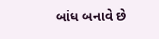બાંધ બનાવે છે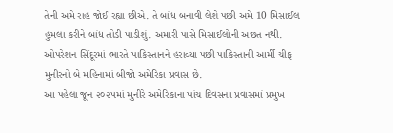તેની અમે રાહ જોઈ રહ્યા છીએ. તે બાંધ બનાવી લેશે પછી અમે 10 મિસાઈલ હુમલા કરીને બાંધ તોડી પાડીશું. અમારી પાસે મિસાઈલોની અછત નથી.
ઓપરેશન સિંદૂરમાં ભારતે પાકિસ્તાનને હરાવ્યા પછી પાકિસ્તાની આર્મી ચીફ મુનીરનો બે મહિનામાં બીજો અમેરિકા પ્રવાસ છે.
આ પહેલા જૂન ૨૦૨૫માં મુનીરે અમેરિકાના પાંચ દિવસના પ્રવાસમાં પ્રમુખ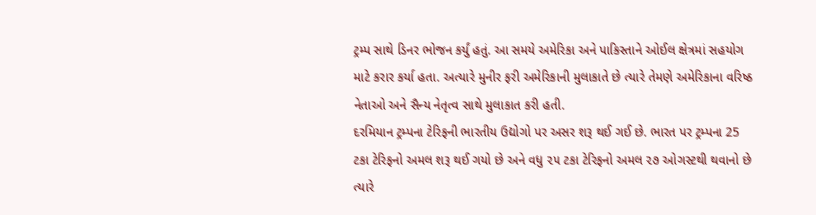ટ્રમ્પ સાથે ડિનર ભોજન કર્યું હતું. આ સમયે અમેરિકા અને પાકિસ્તાને ઓઈલ ક્ષેત્રમાં સહયોગ માટે કરાર કર્યા હતા. અત્યારે મુનીર ફરી અમેરિકાની મુલાકાતે છે ત્યારે તેમણે અમેરિકાના વરિષ્ઠ નેતાઓ અને સૈન્ય નેતૃત્વ સાથે મુલાકાત કરી હતી.
દરમિયાન ટ્રમ્પના ટેરિફની ભારતીય ઉદ્યોગો પર અસર શરૂ થઈ ગઈ છે. ભારત પર ટ્રમ્પના 25 ટકા ટેરિફનો અમલ શરૂ થઈ ગયો છે અને વધુ ૨૫ ટકા ટેરિફનો અમલ ૨૭ ઓગસ્ટથી થવાનો છે ત્યારે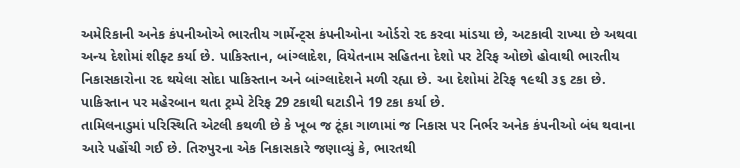અમેરિકાની અનેક કંપનીઓએ ભારતીય ગાર્મેન્ટ્સ કંપનીઓના ઓર્ડરો રદ કરવા માંડયા છે, અટકાવી રાખ્યા છે અથવા અન્ય દેશોમાં શીફ્ટ કર્યા છે. પાકિસ્તાન, બાંગ્લાદેશ, વિયેતનામ સહિતના દેશો પર ટેરિફ ઓછો હોવાથી ભારતીય નિકાસકારોના રદ થયેલા સોદા પાકિસ્તાન અને બાંગ્લાદેશને મળી રહ્યા છે. આ દેશોમાં ટેરિફ ૧૯થી ૩૬ ટકા છે. પાકિસ્તાન પર મહેરબાન થતા ટ્રમ્પે ટેરિફ 29 ટકાથી ઘટાડીને 19 ટકા કર્યા છે.
તામિલનાડુમાં પરિસ્થિતિ એટલી કથળી છે કે ખૂબ જ ટૂંકા ગાળામાં જ નિકાસ પર નિર્ભર અનેક કંપનીઓ બંધ થવાના આરે પહોંચી ગઈ છે. તિરુપુરના એક નિકાસકારે જણાવ્યું કે, ભારતથી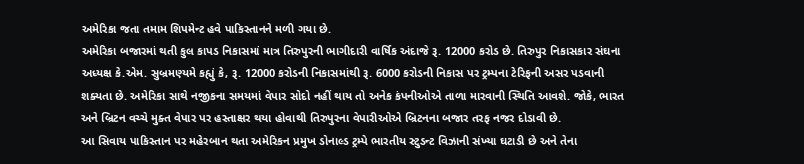અમેરિકા જતા તમામ શિપમેન્ટ હવે પાકિસ્તાનને મળી ગયા છે.
અમેરિકા બજારમાં થતી કુલ કાપડ નિકાસમાં માત્ર તિરુપુરની ભાગીદારી વાર્ષિક અંદાજે રૂ. 12000 કરોડ છે. તિરુપુર નિકાસકાર સંઘના અધ્યક્ષ કે.એમ. સુબ્રમણ્યમે કહ્યું કે, રૂ. 12000 કરોડની નિકાસમાંથી રૂ. 6000 કરોડની નિકાસ પર ટ્રમ્પના ટેરિફની અસર પડવાની શક્યતા છે. અમેરિકા સાથે નજીકના સમયમાં વેપાર સોદો નહીં થાય તો અનેક કંપનીઓએ તાળા મારવાની સ્થિતિ આવશે. જોકે, ભારત અને બ્રિટન વચ્ચે મુક્ત વેપાર પર હસ્તાક્ષર થયા હોવાથી તિરુપુરના વેપારીઓએ બ્રિટનના બજાર તરફ નજર દોડાવી છે.
આ સિવાય પાકિસ્તાન પર મહેરબાન થતા અમેરિકન પ્રમુખ ડોનાલ્ડ ટ્રમ્પે ભારતીય સ્ટુડન્ટ વિઝાની સંખ્યા ઘટાડી છે અને તેના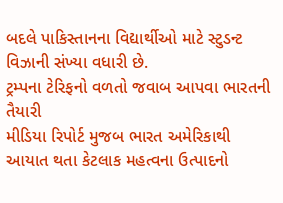બદલે પાકિસ્તાનના વિદ્યાર્થીઓ માટે સ્ટુડન્ટ વિઝાની સંખ્યા વધારી છે.
ટ્રમ્પના ટેરિફનો વળતો જવાબ આપવા ભારતની તૈયારી
મીડિયા રિપોર્ટ મુજબ ભારત અમેરિકાથી આયાત થતા કેટલાક મહત્વના ઉત્પાદનો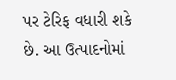પર ટેરિફ વધારી શકે છે. આ ઉત્પાદનોમાં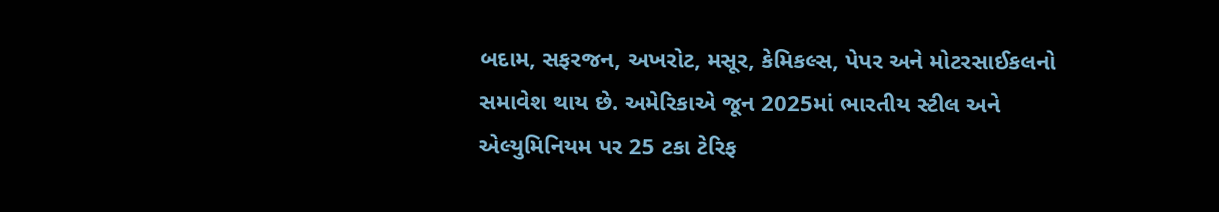બદામ, સફરજન, અખરોટ, મસૂર, કેમિકલ્સ, પેપર અને મોટરસાઈકલનો સમાવેશ થાય છે. અમેરિકાએ જૂન 2025માં ભારતીય સ્ટીલ અને એલ્યુમિનિયમ પર 25 ટકા ટેરિફ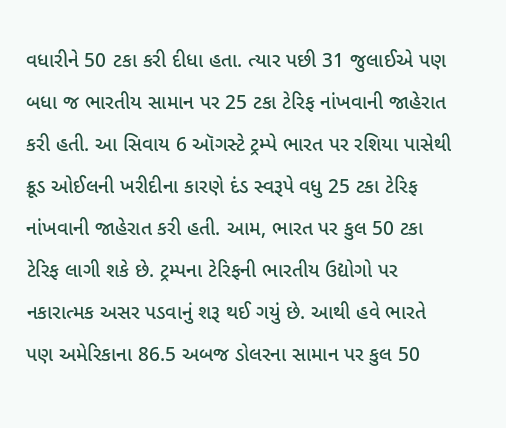વધારીને 50 ટકા કરી દીધા હતા. ત્યાર પછી 31 જુલાઈએ પણ બધા જ ભારતીય સામાન પર 25 ટકા ટેરિફ નાંખવાની જાહેરાત કરી હતી. આ સિવાય 6 ઑગસ્ટે ટ્રમ્પે ભારત પર રશિયા પાસેથી ક્રૂડ ઓઈલની ખરીદીના કારણે દંડ સ્વરૂપે વધુ 25 ટકા ટેરિફ નાંખવાની જાહેરાત કરી હતી. આમ, ભારત પર કુલ 50 ટકા ટેરિફ લાગી શકે છે. ટ્રમ્પના ટેરિફની ભારતીય ઉદ્યોગો પર નકારાત્મક અસર પડવાનું શરૂ થઈ ગયું છે. આથી હવે ભારતે પણ અમેરિકાના 86.5 અબજ ડોલરના સામાન પર કુલ 50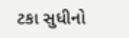ટકા સુધીનો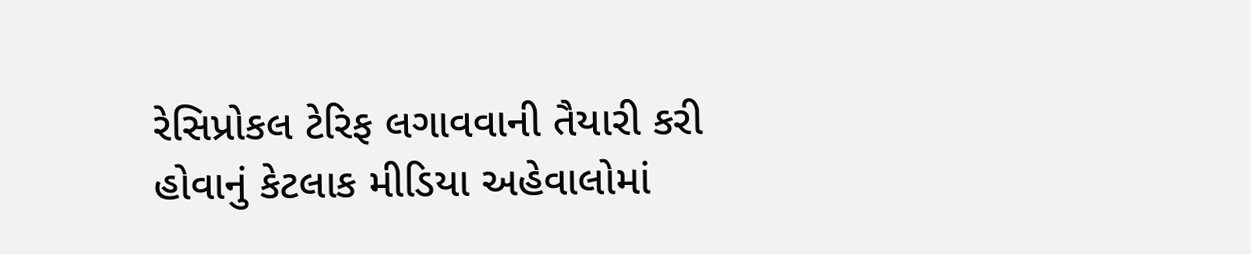રેસિપ્રોકલ ટેરિફ લગાવવાની તૈયારી કરી હોવાનું કેટલાક મીડિયા અહેવાલોમાં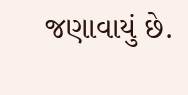જણાવાયું છે.